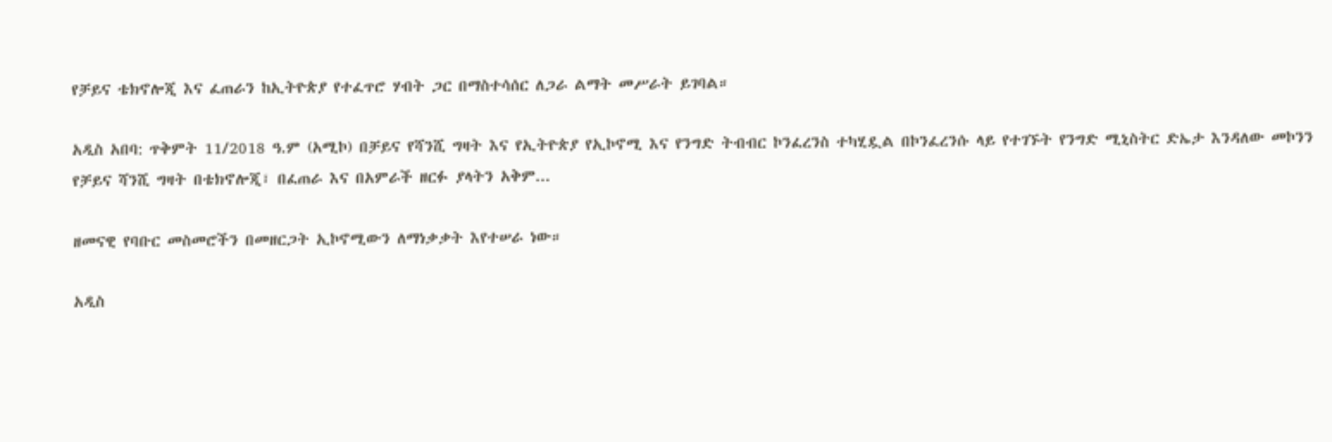የቻይና ቴክኖሎጂ እና ፈጠራን ከኢትዮጵያ የተፈጥሮ ሃብት ጋር በማስተሳሰር ለጋራ ልማት መሥራት ይገባል።

አዲስ አበባ: ጥቅምት 11/2018 ዓ.ም (አሚኮ) በቻይና የሻንሺ ግዛት እና የኢትዮጵያ የኢኮኖሚ እና የንግድ ትብብር ኮንፈረንስ ተካሂዷል በኮንፈረንሱ ላይ የተገኙት የንግድ ሚኒስትር ድኤታ እንዳለው መኮንን የቻይና ሻንሺ ግዛት በቴክኖሎጂ፣ በፈጠራ እና በአምራች ዘርፉ ያላትን አቅም...

ዘመናዊ የባቡር መስመሮችን በመዘርጋት ኢኮኖሚውን ለማነቃቃት እየተሠራ ነው።

አዲስ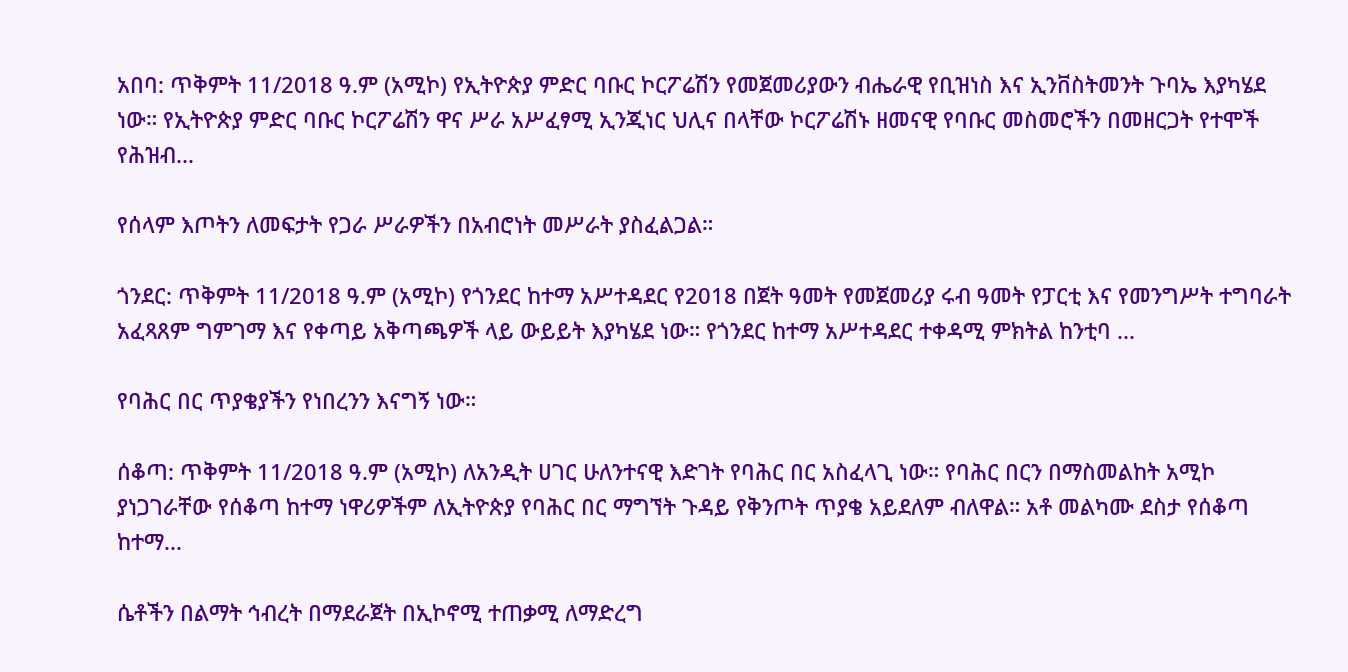አበባ: ጥቅምት 11/2018 ዓ.ም (አሚኮ) የኢትዮጵያ ምድር ባቡር ኮርፖሬሽን የመጀመሪያውን ብሔራዊ የቢዝነስ እና ኢንቨስትመንት ጉባኤ እያካሄደ ነው። የኢትዮጵያ ምድር ባቡር ኮርፖሬሽን ዋና ሥራ አሥፈፃሚ ኢንጂነር ህሊና በላቸው ኮርፖሬሽኑ ዘመናዊ የባቡር መስመሮችን በመዘርጋት የተሞች የሕዝብ...

የሰላም እጦትን ለመፍታት የጋራ ሥራዎችን በአብሮነት መሥራት ያስፈልጋል።

ጎንደር: ጥቅምት 11/2018 ዓ.ም (አሚኮ) የጎንደር ከተማ አሥተዳደር የ2018 በጀት ዓመት የመጀመሪያ ሩብ ዓመት የፓርቲ እና የመንግሥት ተግባራት አፈጻጸም ግምገማ እና የቀጣይ አቅጣጫዎች ላይ ውይይት እያካሄደ ነው። የጎንደር ከተማ አሥተዳደር ተቀዳሚ ምክትል ከንቲባ ...

የባሕር በር ጥያቄያችን የነበረንን እናግኝ ነው።

ሰቆጣ: ጥቅምት 11/2018 ዓ.ም (አሚኮ) ለአንዲት ሀገር ሁለንተናዊ እድገት የባሕር በር አስፈላጊ ነው። የባሕር በርን በማስመልከት አሚኮ ያነጋገራቸው የሰቆጣ ከተማ ነዋሪዎችም ለኢትዮጵያ የባሕር በር ማግኘት ጉዳይ የቅንጦት ጥያቄ አይደለም ብለዋል። አቶ መልካሙ ደስታ የሰቆጣ ከተማ...

ሴቶችን በልማት ኅብረት በማደራጀት በኢኮኖሚ ተጠቃሚ ለማድረግ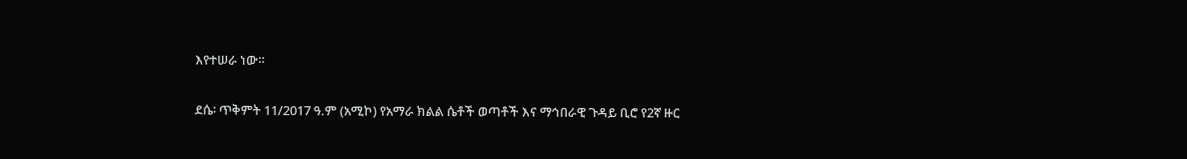እየተሠራ ነው።

ደሴ፡ ጥቅምት 11/2017 ዓ.ም (አሚኮ) የአማራ ክልል ሴቶች ወጣቶች እና ማኅበራዊ ጉዳይ ቢሮ የ2ኛ ዙር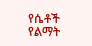የሴቶች የልማት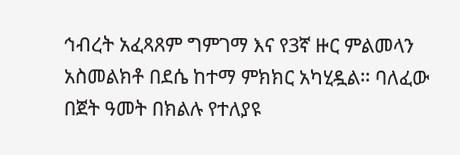ኅብረት አፈጻጸም ግምገማ እና የ3ኛ ዙር ምልመላን አስመልክቶ በደሴ ከተማ ምክክር አካሂዷል፡፡ ባለፈው በጀት ዓመት በክልሉ የተለያዩ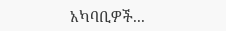አካባቢዎች...